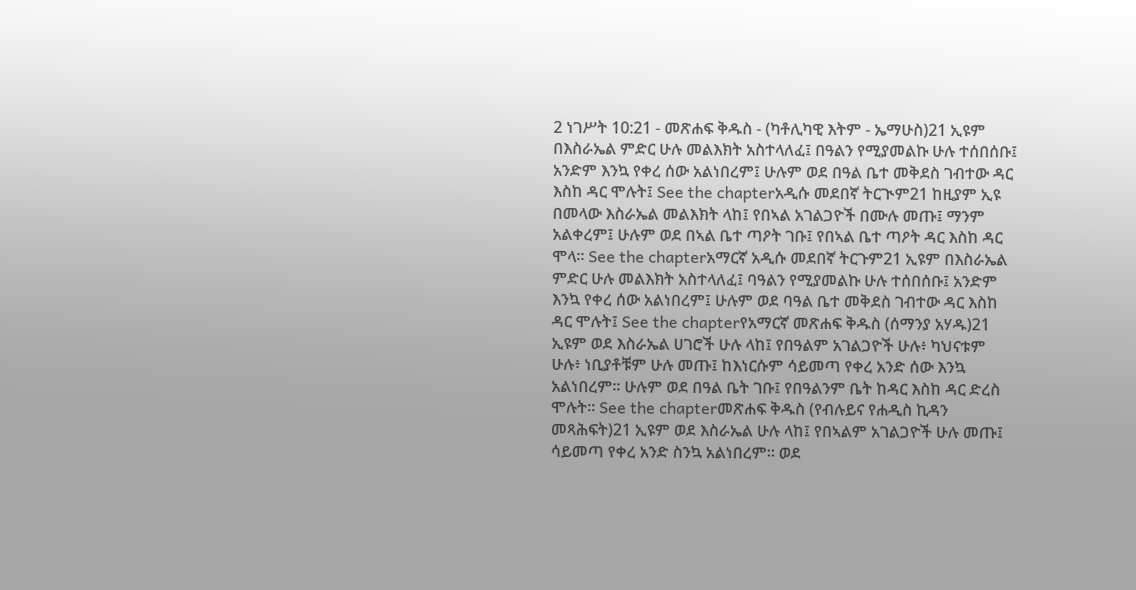2 ነገሥት 10:21 - መጽሐፍ ቅዱስ - (ካቶሊካዊ እትም - ኤማሁስ)21 ኢዩም በእስራኤል ምድር ሁሉ መልእክት አስተላለፈ፤ በዓልን የሚያመልኩ ሁሉ ተሰበሰቡ፤ አንድም እንኳ የቀረ ሰው አልነበረም፤ ሁሉም ወደ በዓል ቤተ መቅደስ ገብተው ዳር እስከ ዳር ሞሉት፤ See the chapterአዲሱ መደበኛ ትርጒም21 ከዚያም ኢዩ በመላው እስራኤል መልእክት ላከ፤ የበኣል አገልጋዮች በሙሉ መጡ፤ ማንም አልቀረም፤ ሁሉም ወደ በኣል ቤተ ጣዖት ገቡ፤ የበኣል ቤተ ጣዖት ዳር እስከ ዳር ሞላ። See the chapterአማርኛ አዲሱ መደበኛ ትርጉም21 ኢዩም በእስራኤል ምድር ሁሉ መልእክት አስተላለፈ፤ ባዓልን የሚያመልኩ ሁሉ ተሰበሰቡ፤ አንድም እንኳ የቀረ ሰው አልነበረም፤ ሁሉም ወደ ባዓል ቤተ መቅደስ ገብተው ዳር እስከ ዳር ሞሉት፤ See the chapterየአማርኛ መጽሐፍ ቅዱስ (ሰማንያ አሃዱ)21 ኢዩም ወደ እስራኤል ሀገሮች ሁሉ ላከ፤ የበዓልም አገልጋዮች ሁሉ፥ ካህናቱም ሁሉ፥ ነቢያቶቹም ሁሉ መጡ፤ ከእነርሱም ሳይመጣ የቀረ አንድ ሰው እንኳ አልነበረም። ሁሉም ወደ በዓል ቤት ገቡ፤ የበዓልንም ቤት ከዳር እስከ ዳር ድረስ ሞሉት። See the chapterመጽሐፍ ቅዱስ (የብሉይና የሐዲስ ኪዳን መጻሕፍት)21 ኢዩም ወደ እስራኤል ሁሉ ላከ፤ የበኣልም አገልጋዮች ሁሉ መጡ፤ ሳይመጣ የቀረ አንድ ስንኳ አልነበረም። ወደ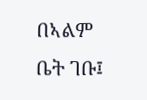በኣልም ቤት ገቡ፤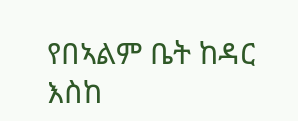የበኣልም ቤት ከዳር እስከ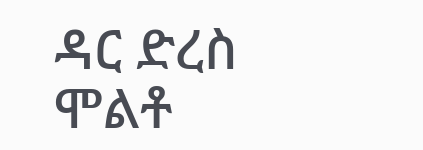ዳር ድረስ ሞልቶ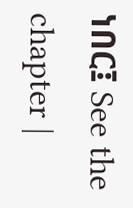ነበር፤ See the chapter |